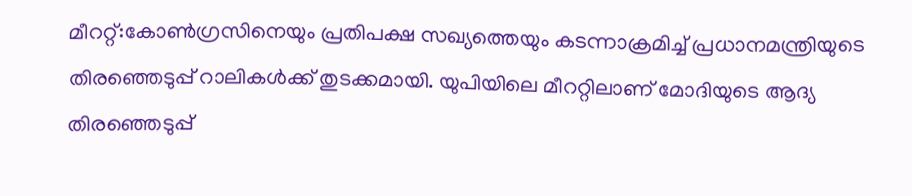മീററ്റ്:കോൺഗ്രസിനെയും പ്രതിപക്ഷ സഖ്യത്തെയും കടന്നാക്രമിച്ച് പ്രധാനമന്ത്രിയുടെ തിരഞ്ഞെടുപ്പ് റാലികൾക്ക് തുടക്കമായി. യുപിയിലെ മീററ്റിലാണ് മോദിയുടെ ആദ്യ തിരഞ്ഞെടുപ്പ്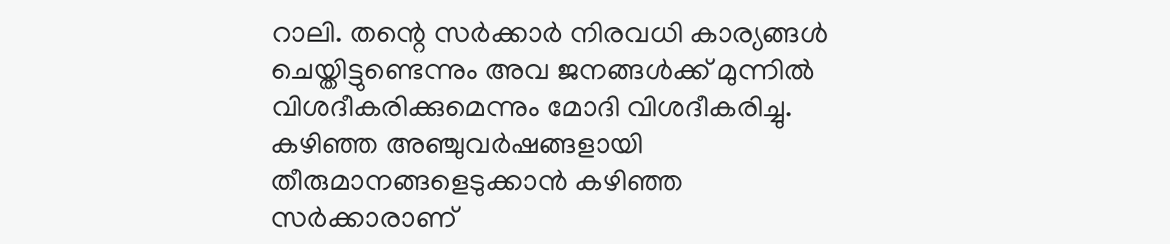റാലി. തന്റെ സർക്കാർ നിരവധി കാര്യങ്ങൾ ചെയ്തിട്ടുണ്ടെന്നും അവ ജനങ്ങൾക്ക് മുന്നിൽ വിശദീകരിക്കുമെന്നും മോദി വിശദീകരിച്ചു. കഴിഞ്ഞ അഞ്ചുവർഷങ്ങളായി തീരുമാനങ്ങളെടുക്കാൻ കഴിഞ്ഞ സർക്കാരാണ്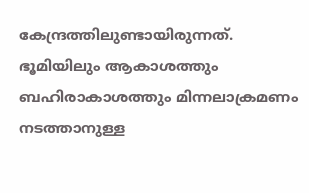കേന്ദ്രത്തിലുണ്ടായിരുന്നത്. ഭൂമിയിലും ആകാശത്തും ബഹിരാകാശത്തും മിന്നലാക്രമണം നടത്താനുള്ള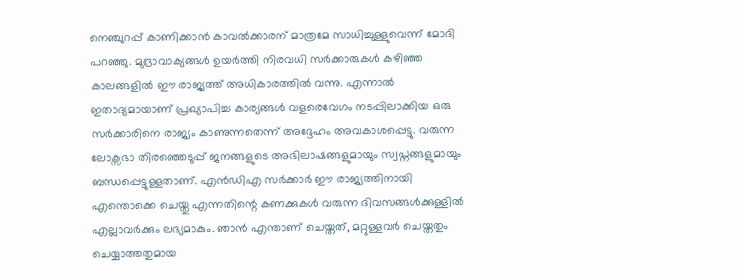നെഞ്ചുറപ്പ് കാണിക്കാൻ കാവൽക്കാരന് മാത്രമേ സാധിച്ചുള്ളുവെന്ന് മോദി പറഞ്ഞു. മുദ്രാവാക്യങ്ങൾ ഉയർത്തി നിരവധി സർക്കാരുകൾ കഴിഞ്ഞ കാലങ്ങളിൽ ഈ രാജ്യത്ത് അധികാരത്തിൽ വന്നു. എന്നാൽ ഇതാദ്യമായാണ് പ്രഖ്യാപിച്ച കാര്യങ്ങൾ വളരെവേഗം നടപ്പിലാക്കിയ ഒരു സർക്കാരിനെ രാജ്യം കാണുന്നതെന്ന് അദ്ദേഹം അവകാശപ്പെട്ടു. വരുന്ന ലോക്സഭാ തിരഞ്ഞെടുപ്പ് ജനങ്ങളുടെ അഭിലാഷങ്ങളുമായും സ്വപ്നങ്ങളുമായും ബന്ധപ്പെട്ടുള്ളതാണ്. എൻഡിഎ സർക്കാർ ഈ രാജ്യത്തിനായി എന്തൊക്കെ ചെയ്തു എന്നതിന്റെ കണക്കുകൾ വരുന്ന ദിവസങ്ങൾക്കുള്ളിൽ എല്ലാവർക്കും ലഭ്യമാകും. ഞാൻ എന്താണ് ചെയ്തത്, മറ്റുള്ളവർ ചെയ്തതും ചെയ്യാത്തതുമായ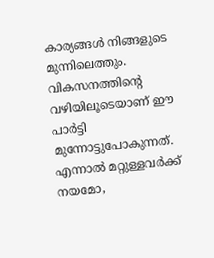കാര്യങ്ങൾ നിങ്ങളുടെ മുന്നിലെത്തും. വികസനത്തിന്റെ വഴിയിലൂടെയാണ് ഈ പാർട്ടി മുന്നോട്ടുപോകുന്നത്. എന്നാൽ മറ്റുള്ളവർക്ക് നയമോ,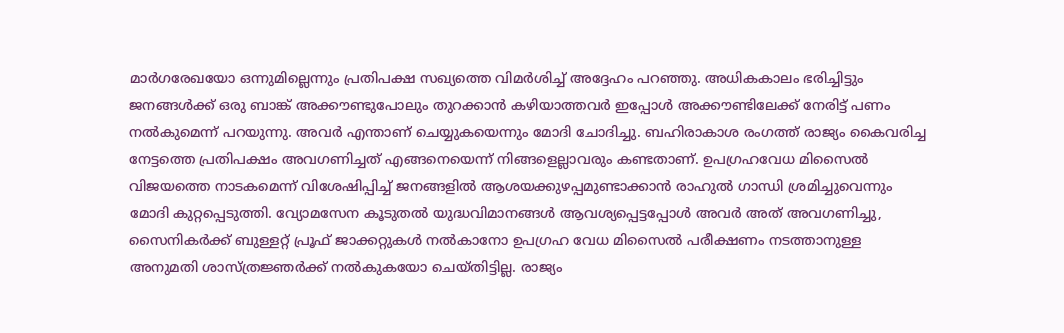മാർഗരേഖയോ ഒന്നുമില്ലെന്നും പ്രതിപക്ഷ സഖ്യത്തെ വിമർശിച്ച് അദ്ദേഹം പറഞ്ഞു. അധികകാലം ഭരിച്ചിട്ടും ജനങ്ങൾക്ക് ഒരു ബാങ്ക് അക്കൗണ്ടുപോലും തുറക്കാൻ കഴിയാത്തവർ ഇപ്പോൾ അക്കൗണ്ടിലേക്ക് നേരിട്ട് പണം നൽകുമെന്ന് പറയുന്നു. അവർ എന്താണ് ചെയ്യുകയെന്നും മോദി ചോദിച്ചു. ബഹിരാകാശ രംഗത്ത് രാജ്യം കൈവരിച്ച നേട്ടത്തെ പ്രതിപക്ഷം അവഗണിച്ചത് എങ്ങനെയെന്ന് നിങ്ങളെല്ലാവരും കണ്ടതാണ്. ഉപഗ്രഹവേധ മിസൈൽ വിജയത്തെ നാടകമെന്ന് വിശേഷിപ്പിച്ച് ജനങ്ങളിൽ ആശയക്കുഴപ്പമുണ്ടാക്കാൻ രാഹുൽ ഗാന്ധി ശ്രമിച്ചുവെന്നും മോദി കുറ്റപ്പെടുത്തി. വ്യോമസേന കൂടുതൽ യുദ്ധവിമാനങ്ങൾ ആവശ്യപ്പെട്ടപ്പോൾ അവർ അത് അവഗണിച്ചു, സൈനികർക്ക് ബുള്ളറ്റ് പ്രൂഫ് ജാക്കറ്റുകൾ നൽകാനോ ഉപഗ്രഹ വേധ മിസൈൽ പരീക്ഷണം നടത്താനുള്ള അനുമതി ശാസ്ത്രജ്ഞർക്ക് നൽകുകയോ ചെയ്തിട്ടില്ല. രാജ്യം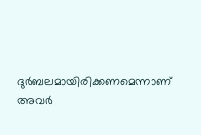ദുർബലമായിരിക്കണമെന്നാണ് അവർ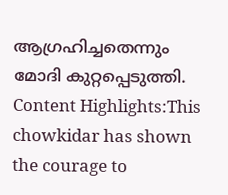ആഗ്രഹിച്ചതെന്നും മോദി കുറ്റപ്പെടുത്തി. Content Highlights:This chowkidar has shown the courage to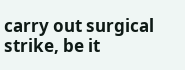carry out surgical strike, be it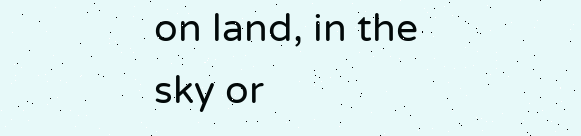on land, in the sky or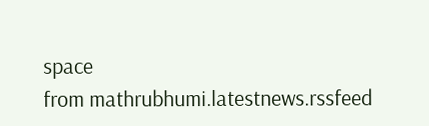space
from mathrubhumi.latestnews.rssfeed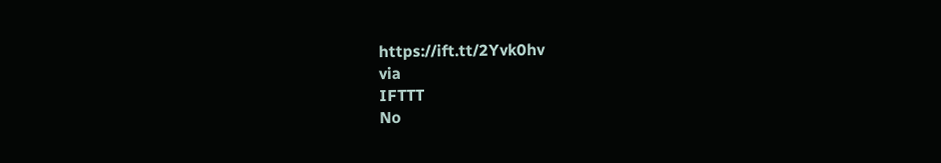https://ift.tt/2Yvk0hv
via
IFTTT
No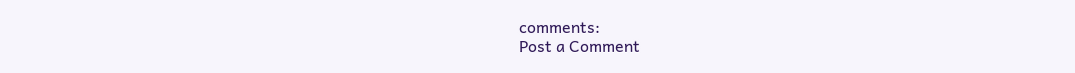comments:
Post a Comment